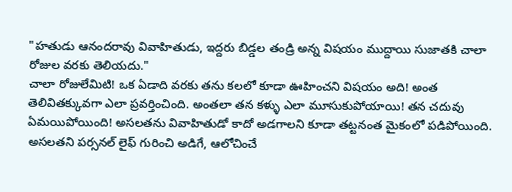"హతుడు ఆనందరావు వివాహితుడు, ఇద్దరు బిడ్డల తండ్రి అన్న విషయం ముద్దాయి సుజాతకి చాలా రోజుల వరకు తెలియదు."
చాలా రోజులేమిటి! ఒక ఏడాది వరకు తను కలలో కూడా ఊహించని విషయం అది! అంత తెలివితక్కువగా ఎలా ప్రవర్తించింది. అంతలా తన కళ్ళు ఎలా మూసుకుపోయాయి! తన చదువు ఏమయిపోయింది! అసలతను వివాహితుడో కాదో అడగాలని కూడా తట్టనంత మైకంలో పడిపోయింది. అసలతని పర్సనల్ లైఫ్ గురించి అడిగే, ఆలోచించే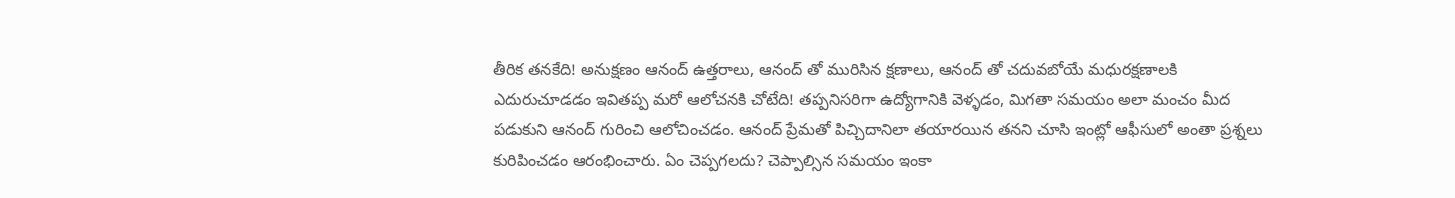తీరిక తనకేది! అనుక్షణం ఆనంద్ ఉత్తరాలు, ఆనంద్ తో మురిసిన క్షణాలు, ఆనంద్ తో చదువబోయే మధురక్షణాలకి ఎదురుచూడడం ఇవితప్ప మరో ఆలోచనకి చోటేది! తప్పనిసరిగా ఉద్యోగానికి వెళ్ళడం, మిగతా సమయం అలా మంచం మీద పడుకుని ఆనంద్ గురించి ఆలోచించడం. ఆనంద్ ప్రేమతో పిచ్చిదానిలా తయారయిన తనని చూసి ఇంట్లో ఆఫీసులో అంతా ప్రశ్నలు కురిపించడం ఆరంభించారు. ఏం చెప్పగలదు? చెప్పాల్సిన సమయం ఇంకా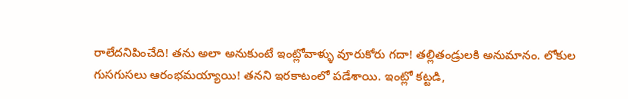రాలేదనిపించేది! తను అలా అనుకుంటే ఇంట్లోవాళ్ళు వూరుకోరు గదా! తల్లితండ్రులకి అనుమానం. లోకుల గుసగుసలు ఆరంభమయ్యాయి! తనని ఇరకాటంలో పడేశాయి. ఇంట్లో కట్టడి,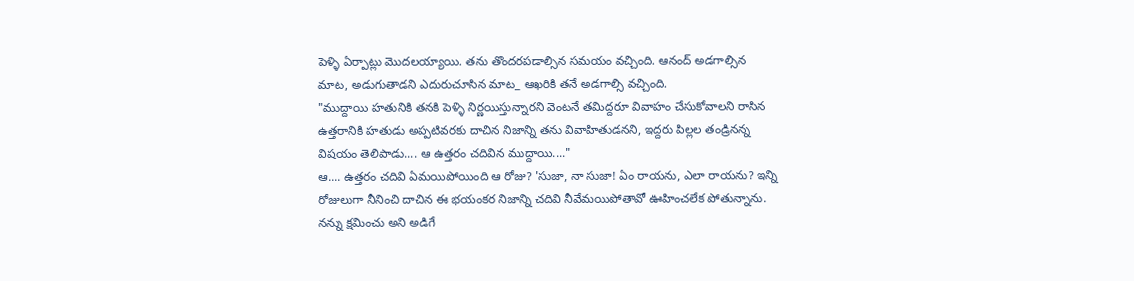పెళ్ళి ఏర్పాట్లు మొదలయ్యాయి. తను తొందరపడాల్సిన సమయం వచ్చింది. ఆనంద్ అడగాల్సిన మాట, అడుగుతాడని ఎదురుచూసిన మాట_ ఆఖరికి తనే అడగాల్సి వచ్చింది.
"ముద్దాయి హతునికి తనకి పెళ్ళి నిర్ణయిస్తున్నారని వెంటనే తమిద్దరూ వివాహం చేసుకోవాలని రాసిన ఉత్తరానికి హతుడు అప్పటివరకు దాచిన నిజాన్ని తను వివాహితుడనని, ఇద్దరు పిల్లల తండ్రినన్న విషయం తెలిపాడు.... ఆ ఉత్తరం చదివిన ముద్దాయి...."
ఆ.... ఉత్తరం చదివి ఏమయిపోయింది ఆ రోజు? 'సుజా, నా సుజా! ఏం రాయను, ఎలా రాయను? ఇన్ని రోజులుగా నీనించి దాచిన ఈ భయంకర నిజాన్ని చదివి నీవేమయిపోతావో ఊహించలేక పోతున్నాను. నన్ను క్షమించు అని అడిగే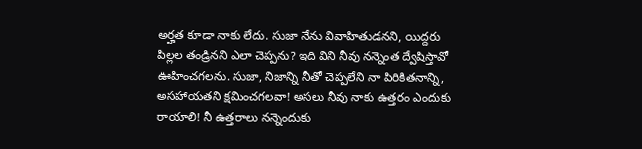అర్హత కూడా నాకు లేదు. సుజా నేను వివాహితుడనని, యిద్దరు పిల్లల తండ్రినని ఎలా చెప్పను? ఇది విని నీవు నన్నెంత ద్వేషిస్తావో ఊహించగలను. సుజా, నిజాన్ని నీతో చెప్పలేని నా పిరికితనాన్ని, అసహాయతని క్షమించగలవా! అసలు నీవు నాకు ఉత్తరం ఎందుకు రాయాలి! నీ ఉత్తరాలు నన్నెందుకు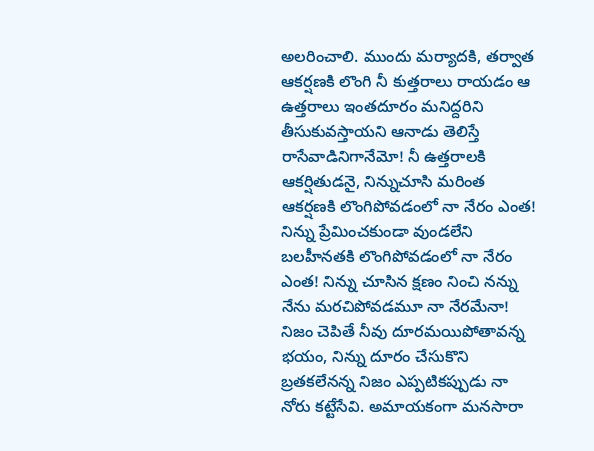అలరించాలి. ముందు మర్యాదకి, తర్వాత ఆకర్షణకి లొంగి నీ కుత్తరాలు రాయడం ఆ ఉత్తరాలు ఇంతదూరం మనిద్దరిని తీసుకువస్తాయని ఆనాడు తెలిస్తే రాసేవాడినిగానేమో! నీ ఉత్తరాలకి ఆకర్షితుడనై, నిన్నుచూసి మరింత ఆకర్షణకి లొంగిపోవడంలో నా నేరం ఎంత! నిన్ను ప్రేమించకుండా వుండలేని బలహీనతకి లొంగిపోవడంలో నా నేరం ఎంత! నిన్ను చూసిన క్షణం నించి నన్ను నేను మరచిపోవడమూ నా నేరమేనా! నిజం చెపితే నీవు దూరమయిపోతావన్న భయం, నిన్ను దూరం చేసుకొని బ్రతకలేనన్న నిజం ఎప్పటికప్పుడు నా నోరు కట్టేసేవి. అమాయకంగా మనసారా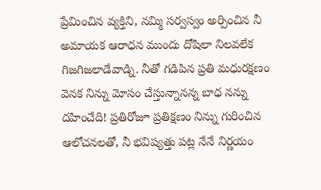ప్రేమించిన వ్యక్తిని, నమ్మి సర్వస్వం అర్పించిన నీ అమాయక ఆరాధన ముందు దోషిలా నిలవలేక గిజగిజలాడేవాడ్ని. నీతో గడిపిన ప్రతి మధురక్షణం వెనక నిన్ను మోసం చేస్తున్నానన్న బాధ నన్ను దహించేది! ప్రతిరోజూ ప్రతిక్షణం నిన్ను గురించిన ఆలోచనలతో, నీ భవిష్యత్తు పట్ల నేనే నిర్ణయం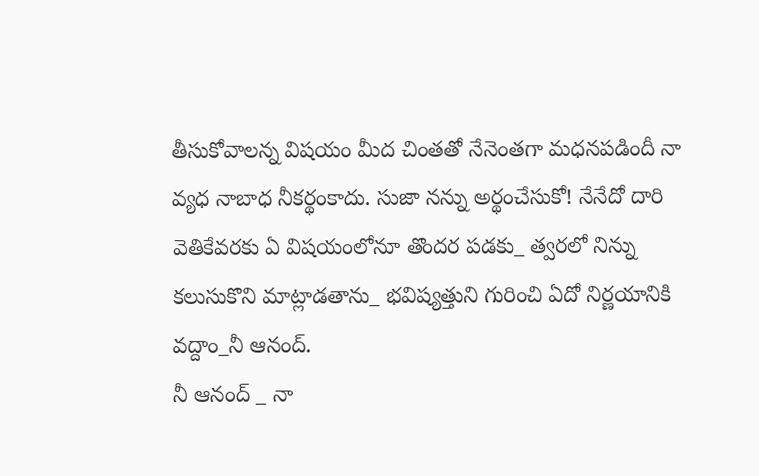తీసుకోవాలన్న విషయం మీద చింతతో నేనెంతగా మధనపడిందీ నా వ్యధ నాబాధ నీకర్థంకాదు. సుజా నన్ను అర్థంచేసుకో! నేనేదో దారి వెతికేవరకు ఏ విషయంలోనూ తొందర పడకు_ త్వరలో నిన్ను కలుసుకొని మాట్లాడతాను_ భవిష్యత్తుని గురించి ఏదో నిర్ణయానికి వద్దాం_నీ ఆనంద్.
నీ ఆనంద్ _ నా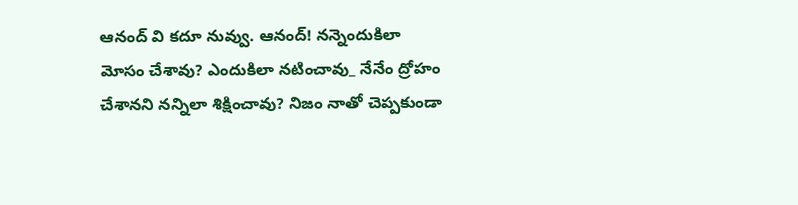ఆనంద్ వి కదూ నువ్వు. ఆనంద్! నన్నెందుకిలా మోసం చేశావు? ఎందుకిలా నటించావు_ నేనేం ద్రోహం చేశానని నన్నిలా శిక్షించావు? నిజం నాతో చెప్పకుండా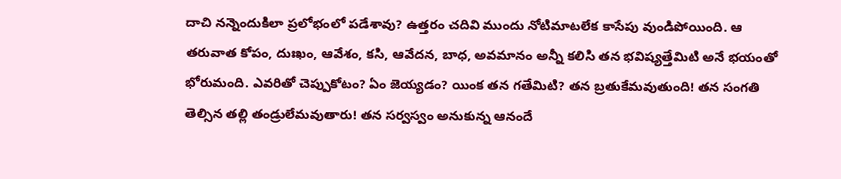దాచి నన్నెందుకిలా ప్రలోభంలో పడేశావు? ఉత్తరం చదివి ముందు నోటిమాటలేక కాసేపు వుండిపోయింది. ఆ తరువాత కోపం, దుఃఖం, ఆవేశం, కసి, ఆవేదన, బాధ, అవమానం అన్నీ కలిసి తన భవిష్యత్తేమిటి అనే భయంతో భోరుమంది. ఎవరితో చెప్పుకోటం? ఏం జెయ్యడం? యింక తన గతేమిటి? తన బ్రతుకేమవుతుంది! తన సంగతి తెల్సిన తల్లి తండ్రులేమవుతారు! తన సర్వస్వం అనుకున్న ఆనందే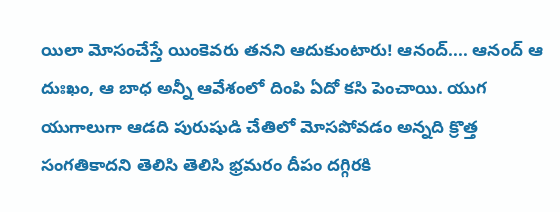యిలా మోసంచేస్తే యింకెవరు తనని ఆదుకుంటారు! ఆనంద్.... ఆనంద్ ఆ దుఃఖం, ఆ బాధ అన్నీ ఆవేశంలో దింపి ఏదో కసి పెంచాయి. యుగ యుగాలుగా ఆడది పురుషుడి చేతిలో మోసపోవడం అన్నది క్రొత్త సంగతికాదని తెలిసి తెలిసి భ్రమరం దీపం దగ్గిరకి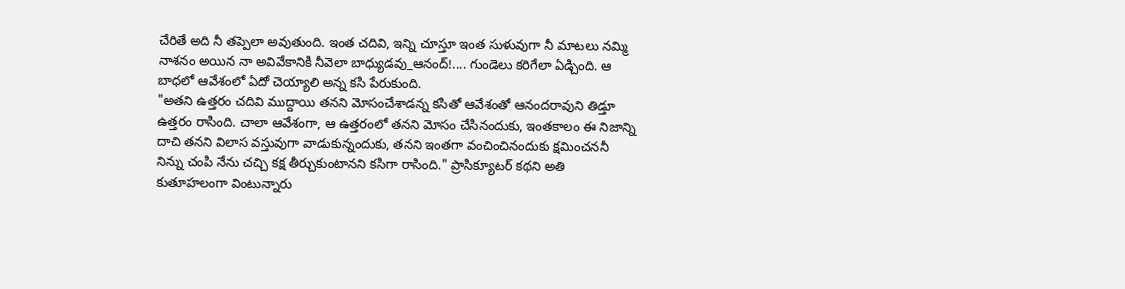చేరితే అది నీ తప్పెలా అవుతుంది. ఇంత చదివి, ఇన్ని చూస్తూ ఇంత సుళువుగా నీ మాటలు నమ్మి నాశనం అయిన నా అవివేకానికి నీవెలా బాధ్యుడవు_ఆనంద్!.... గుండెలు కరిగేలా ఏడ్చింది. ఆ బాధలో ఆవేశంలో ఏదో చెయ్యాలి అన్న కసి పేరుకుంది.
"అతని ఉత్తరం చదివి ముద్దాయి తనని మోసంచేశాడన్న కసితో ఆవేశంతో ఆనందరావుని తిడ్తూ ఉత్తరం రాసింది. చాలా ఆవేశంగా, ఆ ఉత్తరంలో తనని మోసం చేసినందుకు, ఇంతకాలం ఈ నిజాన్ని దాచి తనని విలాస వస్తువుగా వాడుకున్నందుకు, తనని ఇంతగా వంచించినందుకు క్షమించననీ నిన్ను చంపి నేను చచ్చి కక్ష తీర్చుకుంటానని కసిగా రాసింది." ప్రాసిక్యూటర్ కథని అతి కుతూహలంగా వింటున్నారు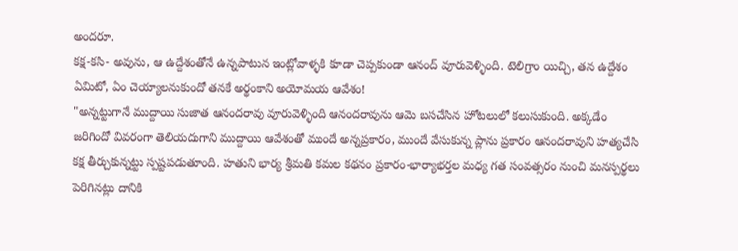అందరూ.
కక్ష-కసి- అవును, ఆ ఉద్దేశంతోనే ఉన్నపాటున ఇంట్లోవాళ్ళకి కూడా చెప్పకుండా ఆనంద్ వూరువెళ్ళింది. టెలిగ్రాం యిచ్చి, తన ఉద్దేశం ఏమిటో, ఏం చెయ్యాలనుకుందో తనకే అర్థంకాని అయోమయ ఆవేశం!
"అన్నట్టుగానే ముద్దాయి సుజాత ఆనందరావు వూరువెళ్ళింది ఆనందరావును ఆమె బసచేసిన హోటలులో కలుసుకుంది. అక్కడేం జరిగిందో వివరంగా తెలియదుగాని ముద్దాయి ఆవేశంతో ముందే అన్నప్రకారం, ముందే వేసుకున్న ప్లాను ప్రకారం ఆనందరావుని హత్యచేసి కక్ష తీర్చుకున్నట్టు స్పష్టపడుతూంది. హతుని భార్య శ్రీమతి కమల కథనం ప్రకారం-భార్యాభర్తల మధ్య గత సంవత్సరం నుంచి మనస్పర్థలు పెరిగినట్లు దానికి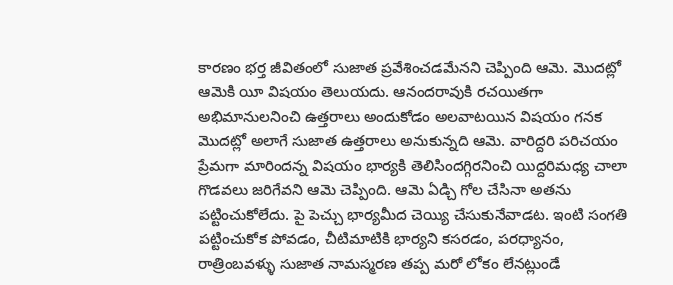కారణం భర్త జీవితంలో సుజాత ప్రవేశించడమేనని చెప్పింది ఆమె. మొదట్లో ఆమెకి యీ విషయం తెలుయదు. ఆనందరావుకి రచయితగా అభిమానులనించి ఉత్తరాలు అందుకోడం అలవాటయిన విషయం గనక మొదట్లో అలాగే సుజాత ఉత్తరాలు అనుకున్నది ఆమె. వారిద్దరి పరిచయం ప్రేమగా మారిందన్న విషయం భార్యకి తెలిసిందగ్గిరనించి యిద్దరిమధ్య చాలా గొడవలు జరిగేవని ఆమె చెప్పింది. ఆమె ఏడ్చి గోల చేసినా అతను పట్టించుకోలేదు. పై పెచ్చు భార్యమీద చెయ్యి చేసుకునేవాడట. ఇంటి సంగతి పట్టించుకోక పోవడం, చీటిమాటికి భార్యని కసరడం, పరధ్యానం, రాత్రింబవళ్ళు సుజాత నామస్మరణ తప్ప మరో లోకం లేనట్లుండే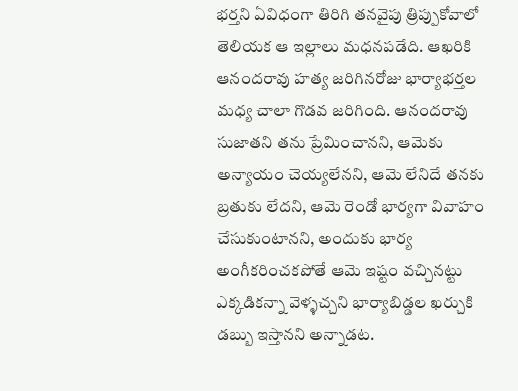భర్తని ఏవిధంగా తిరిగి తనవైపు త్రిప్పుకోవాలో తెలియక ఆ ఇల్లాలు మధనపడేది. ఆఖరికి ఆనందరావు హత్య జరిగినరోజు భార్యాభర్తల మధ్య చాలా గొడవ జరిగింది. ఆనందరావు సుజాతని తను ప్రేమించానని, ఆమెకు అన్యాయం చెయ్యలేనని, ఆమె లేనిదే తనకు బ్రతుకు లేదని, ఆమె రెండో భార్యగా వివాహం చేసుకుంటానని, అందుకు భార్య అంగీకరించకపోతే ఆమె ఇష్టం వచ్చినట్టు ఎక్కడికన్నా వెళ్ళచ్చని భార్యాబిడ్డల ఖర్చుకి డబ్బు ఇస్తానని అన్నాడట.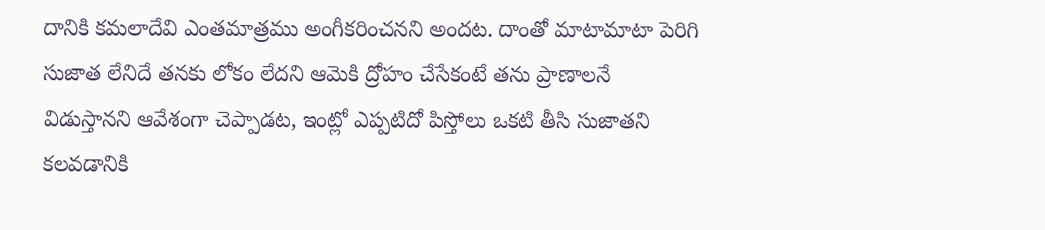దానికి కమలాదేవి ఎంతమాత్రము అంగీకరించనని అందట. దాంతో మాటామాటా పెరిగి సుజాత లేనిదే తనకు లోకం లేదని ఆమెకి ద్రోహం చేసేకంటే తను ప్రాణాలనే విడుస్తానని ఆవేశంగా చెప్పాడట, ఇంట్లో ఎప్పటిదో పిస్తోలు ఒకటి తీసి సుజాతని కలవడానికి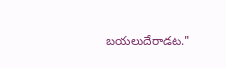బయలుదేరాడట."